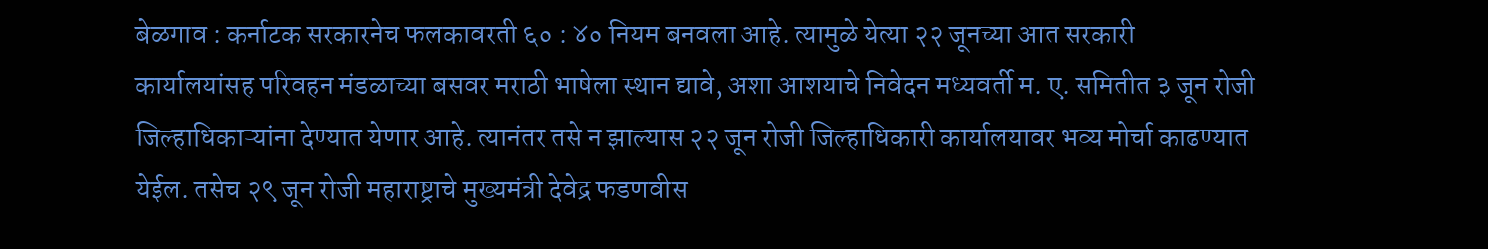बेळगाव : कर्नाटक सरकारनेच फलकावरती ६० : ४० नियम बनवला आहे. त्यामुळे येत्या २२ जूनच्या आत सरकारी कार्यालयांसह परिवहन मंडळाच्या बसवर मराठी भाषेला स्थान द्यावे, अशा आशयाचे निवेदन मध्यवर्ती म. ए. समितीत ३ जून रोजी जिल्हाधिकाऱ्यांना देण्यात येणार आहे. त्यानंतर तसे न झाल्यास २२ जून रोजी जिल्हाधिकारी कार्यालयावर भव्य मोर्चा काढण्यात येईल. तसेच २९ जून रोजी महाराष्ट्राचे मुख्यमंत्री देवेद्र फडणवीस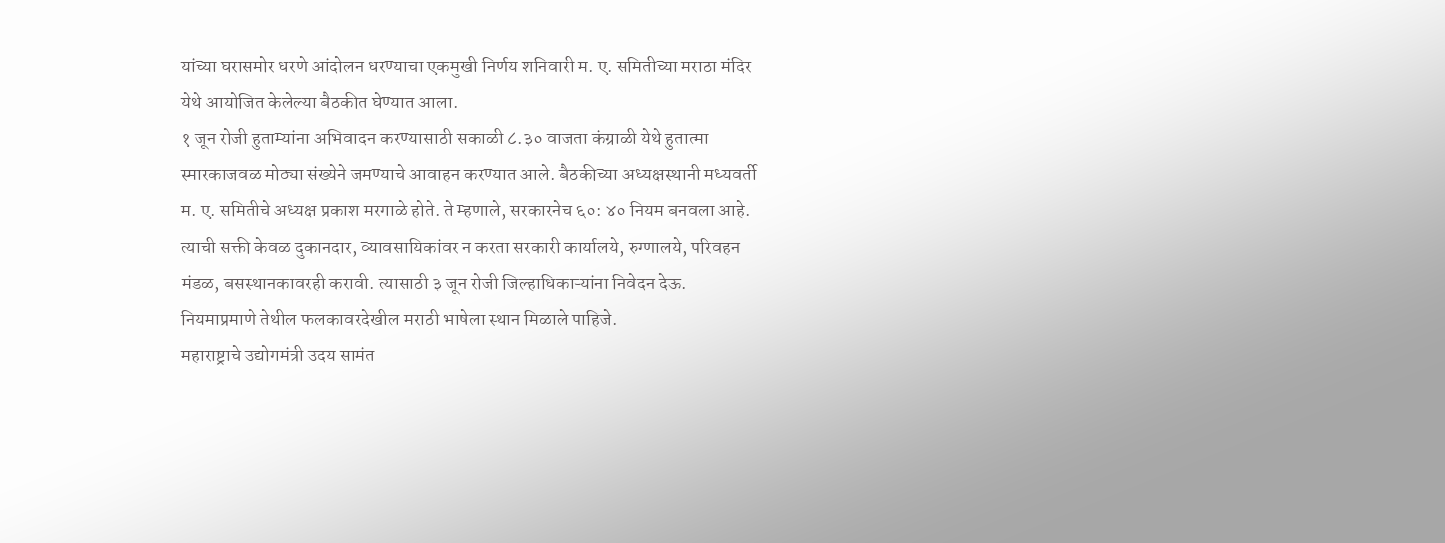यांच्या घरासमोर धरणे आंदोलन धरण्याचा एकमुखी निर्णय शनिवारी म. ए. समितीच्या मराठा मंदिर येथे आयोजित केलेल्या बैठकीत घेण्यात आला.
१ जून रोजी हुताम्यांना अभिवादन करण्यासाठी सकाळी ८.३० वाजता कंग्राळी येथे हुतात्मा स्मारकाजवळ मोठ्या संख्येने जमण्याचे आवाहन करण्यात आले. बैठकीच्या अध्यक्षस्थानी मध्यवर्ती म. ए. समितीचे अध्यक्ष प्रकाश मरगाळे होते. ते म्हणाले, सरकारनेच ६०: ४० नियम बनवला आहे. त्याची सक्ती केवळ दुकानदार, व्यावसायिकांवर न करता सरकारी कार्यालये, रुग्णालये, परिवहन मंडळ, बसस्थानकावरही करावी. त्यासाठी ३ जून रोजी जिल्हाधिकाऱ्यांना निवेदन देऊ. नियमाप्रमाणे तेथील फलकावरदेखील मराठी भाषेला स्थान मिळाले पाहिजे.
महाराष्ट्राचे उद्योगमंत्री उदय सामंत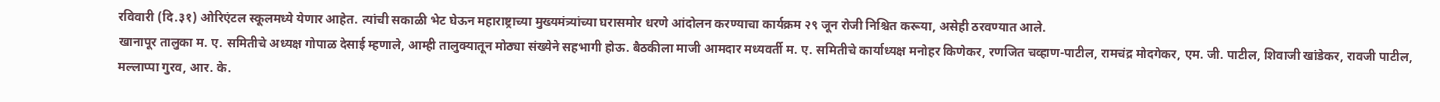रविवारी (दि.३१) ओरिएंटल स्कूलमध्ये येणार आहेत. त्यांची सकाळी भेट घेऊन महाराष्ट्राच्या मुख्यमंत्र्यांच्या घरासमोर धरणे आंदोलन करण्याचा कार्यक्रम २९ जून रोजी निश्चित करूया, असेही ठरवण्यात आले.
खानापूर तालुका म. ए. समितीचे अध्यक्ष गोपाळ देसाई म्हणाले, आम्ही तालुक्यातून मोठ्या संख्येने सहभागी होऊ. बैठकीला माजी आमदार मध्यवर्ती म. ए. समितीचे कार्याध्यक्ष मनोहर किणेकर, रणजित चव्हाण-पाटील, रामचंद्र मोदगेकर, एम. जी. पाटील, शिवाजी खांडेकर, रावजी पाटील, मल्लाप्पा गुरव, आर. के.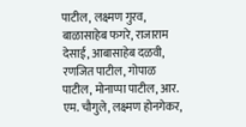पाटील, लक्ष्मण गुरव, बाळासाहेब फगरे, राजाराम देसाई, आबासाहेब दळवी, रणजित पाटील, गोपाळ पाटील, मोनाप्पा पाटील, आर. एम. चौगुले, लक्ष्मण होनगेकर,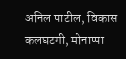अनिल पाटील, विकास कलघटगी, मोनाप्पा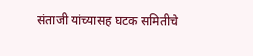संताजी यांच्यासह घटक समितीचे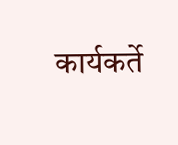कार्यकर्ते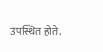उपस्थित होते.